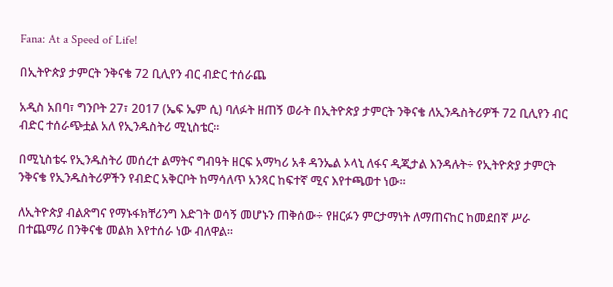Fana: At a Speed of Life!

በኢትዮጵያ ታምርት ንቅናቄ 72 ቢሊየን ብር ብድር ተሰራጨ

አዲስ አበባ፣ ግንቦት 27፣ 2017 (ኤፍ ኤም ሲ) ባለፉት ዘጠኝ ወራት በኢትዮጵያ ታምርት ንቅናቄ ለኢንዱስትሪዎች 72 ቢሊየን ብር ብድር ተሰራጭቷል አለ የኢንዱስትሪ ሚኒስቴር፡፡

በሚኒስቴሩ የኢንዱስትሪ መሰረተ ልማትና ግብዓት ዘርፍ አማካሪ አቶ ዳንኤል ኦላኒ ለፋና ዲጂታል እንዳሉት÷ የኢትዮጵያ ታምርት ንቅናቄ የኢንዱስትሪዎችን የብድር አቅርቦት ከማሳለጥ አንጻር ከፍተኛ ሚና እየተጫወተ ነው፡፡

ለኢትዮጵያ ብልጽግና የማኑፋክቸሪንግ እድገት ወሳኝ መሆኑን ጠቅሰው÷ የዘርፉን ምርታማነት ለማጠናከር ከመደበኛ ሥራ በተጨማሪ በንቅናቄ መልክ እየተሰራ ነው ብለዋል፡፡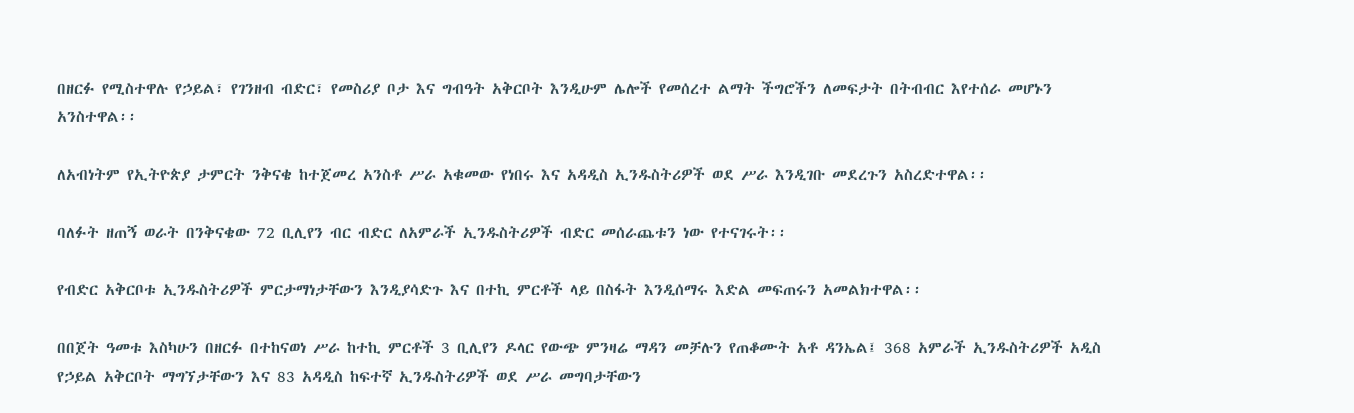በዘርፉ የሚስተዋሉ የኃይል፣ የገንዘብ ብድር፣ የመስሪያ ቦታ እና ግብዓት አቅርቦት እንዲሁም ሌሎች የመሰረተ ልማት ችግሮችን ለመፍታት በትብብር እየተሰራ መሆኑን አንስተዋል፡፡

ለአብነትም የኢትዮጵያ ታምርት ንቅናቄ ከተጀመረ አንስቶ ሥራ አቁመው የነበሩ እና አዳዲስ ኢንዱስትሪዎች ወደ ሥራ እንዲገቡ መደረጉን አስረድተዋል፡፡

ባለፉት ዘጠኝ ወራት በንቅናቄው 72 ቢሊየን ብር ብድር ለአምራች ኢንዱስትሪዎች ብድር መሰራጨቱን ነው የተናገሩት፡፡

የብድር አቅርቦቱ ኢንዱስትሪዎች ምርታማነታቸውን እንዲያሳድጉ እና በተኪ ምርቶች ላይ በስፋት እንዲሰማሩ እድል መፍጠሩን አመልክተዋል፡፡

በበጀት ዓመቱ እስካሁን በዘርፉ በተከናወነ ሥራ ከተኪ ምርቶች 3 ቢሊየን ዶላር የውጭ ምንዛሬ ማዳን መቻሉን የጠቆሙት አቶ ዳንኤል፤ 368 አምራች ኢንዱስትሪዎች አዲስ የኃይል አቅርቦት ማግኘታቸውን እና 83 አዳዲስ ከፍተኛ ኢንዱስትሪዎች ወደ ሥራ መግባታቸውን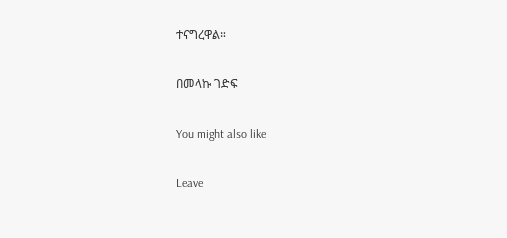ተናግረዋል።

በመላኩ ገድፍ

You might also like

Leave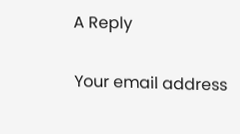A Reply

Your email address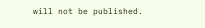will not be published.